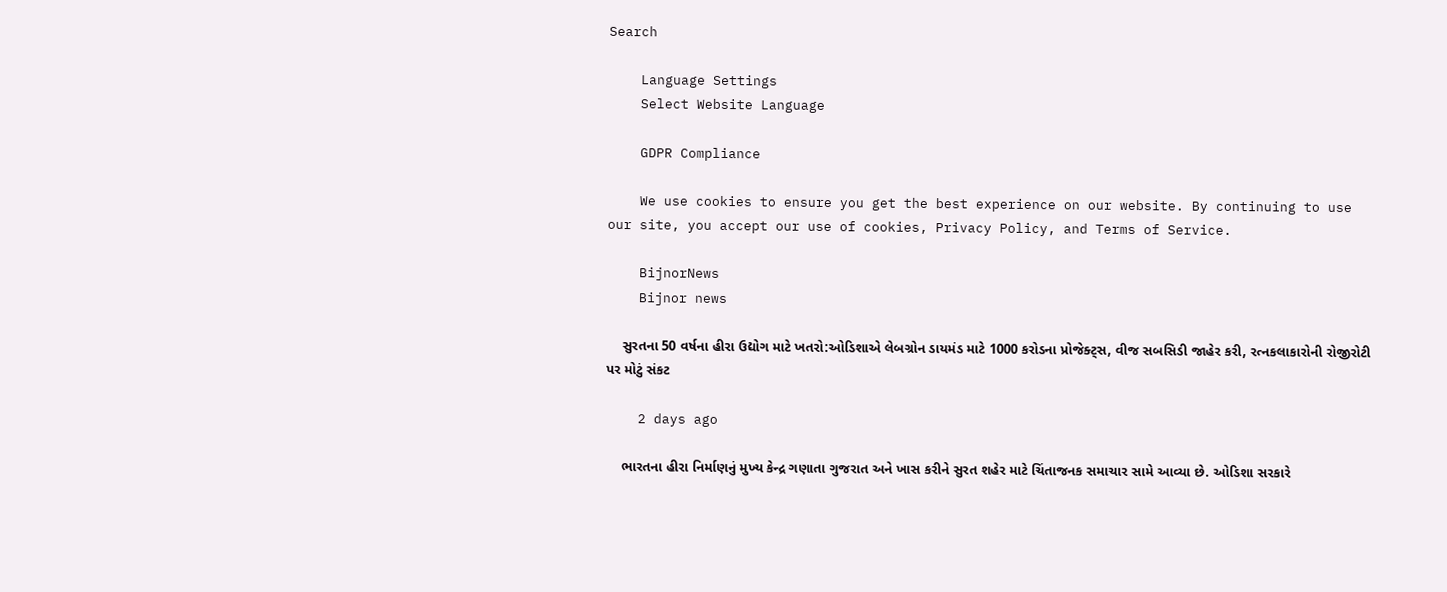Search

    Language Settings
    Select Website Language

    GDPR Compliance

    We use cookies to ensure you get the best experience on our website. By continuing to use our site, you accept our use of cookies, Privacy Policy, and Terms of Service.

    BijnorNews
    Bijnor news

    સુરતના 50 વર્ષના હીરા ઉદ્યોગ માટે ખતરો:ઓડિશાએ લેબગ્રોન ડાયમંડ માટે 1000 કરોડના પ્રોજેક્ટ્સ, વીજ સબસિડી જાહેર કરી, રત્નકલાકારોની રોજીરોટી પર મોટું સંકટ

    2 days ago

    ભારતના હીરા નિર્માણનું મુખ્ય કેન્દ્ર ગણાતા ગુજરાત અને ખાસ કરીને સુરત શહેર માટે ચિંતાજનક સમાચાર સામે આવ્યા છે. ઓડિશા સરકારે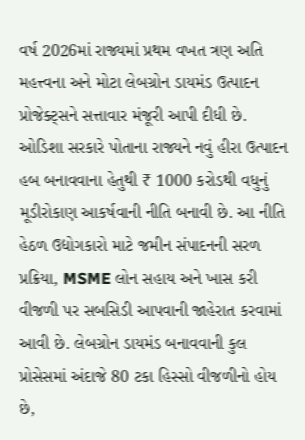વર્ષ 2026માં રાજ્યમાં પ્રથમ વખત ત્રણ અતિ મહત્ત્વના અને મોટા લેબગ્રોન ડાયમંડ ઉત્પાદન પ્રોજેક્ટ્સને સત્તાવાર મંજૂરી આપી દીધી છે. ઓડિશા સરકારે પોતાના રાજ્યને નવું હીરા ઉત્પાદન હબ બનાવવાના હેતુથી ₹ 1000 કરોડથી વધુનું મૂડીરોકાણ આકર્ષવાની નીતિ બનાવી છે. આ નીતિ હેઠળ ઉદ્યોગકારો માટે જમીન સંપાદનની સરળ પ્રક્રિયા, MSME લોન સહાય અને ખાસ કરી વીજળી પર સબસિડી આપવાની જાહેરાત કરવામાં આવી છે. લેબગ્રોન ડાયમંડ બનાવવાની કુલ પ્રોસેસમાં અંદાજે 80 ટકા હિસ્સો વીજળીનો હોય છે,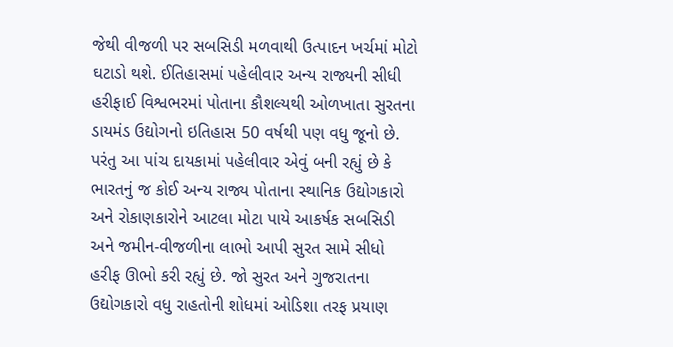જેથી વીજળી પર સબસિડી મળવાથી ઉત્પાદન ખર્ચમાં મોટો ઘટાડો થશે. ઈતિહાસમાં પહેલીવાર અન્ય રાજ્યની સીધી હરીફાઈ વિશ્વભરમાં પોતાના કૌશલ્યથી ઓળખાતા સુરતના ડાયમંડ ઉદ્યોગનો ઇતિહાસ 50 વર્ષથી પણ વધુ જૂનો છે. પરંતુ આ પાંચ દાયકામાં પહેલીવાર એવું બની રહ્યું છે કે ભારતનું જ કોઈ અન્ય રાજ્ય પોતાના સ્થાનિક ઉદ્યોગકારો અને રોકાણકારોને આટલા મોટા પાયે આકર્ષક સબસિડી અને જમીન-વીજળીના લાભો આપી સુરત સામે સીધો હરીફ ઊભો કરી રહ્યું છે. જો સુરત અને ગુજરાતના ઉદ્યોગકારો વધુ રાહતોની શોધમાં ઓડિશા તરફ પ્રયાણ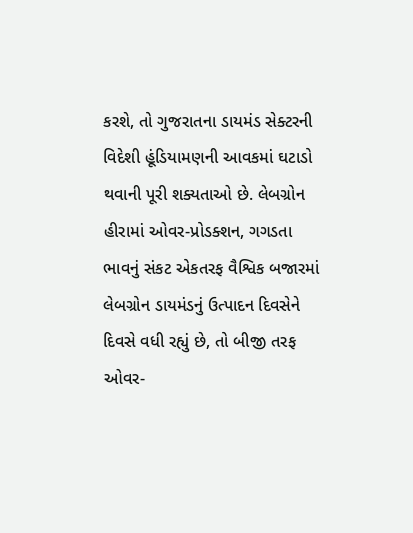કરશે, તો ગુજરાતના ડાયમંડ સેક્ટરની વિદેશી હૂંડિયામણની આવકમાં ઘટાડો થવાની પૂરી શક્યતાઓ છે. લેબગ્રોન હીરામાં ઓવર-પ્રોડક્શન, ગગડતા ભાવનું સંકટ એકતરફ વૈશ્વિક બજારમાં લેબગ્રોન ડાયમંડનું ઉત્પાદન દિવસેને દિવસે વધી રહ્યું છે, તો બીજી તરફ ઓવર-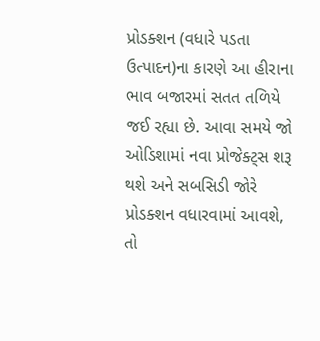પ્રોડક્શન (વધારે પડતા ઉત્પાદન)ના કારણે આ હીરાના ભાવ બજારમાં સતત તળિયે જઈ રહ્યા છે. આવા સમયે જો ઓડિશામાં નવા પ્રોજેક્ટ્સ શરૂ થશે અને સબસિડી જોરે પ્રોડક્શન વધારવામાં આવશે, તો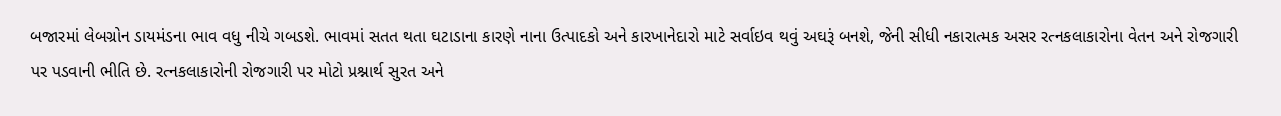બજારમાં લેબગ્રોન ડાયમંડના ભાવ વધુ નીચે ગબડશે. ભાવમાં સતત થતા ઘટાડાના કારણે નાના ઉત્પાદકો અને કારખાનેદારો માટે સર્વાઇવ થવું અઘરૂં બનશે, જેની સીધી નકારાત્મક અસર રત્નકલાકારોના વેતન અને રોજગારી પર પડવાની ભીતિ છે. રત્નકલાકારોની રોજગારી પર મોટો પ્રશ્નાર્થ સુરત અને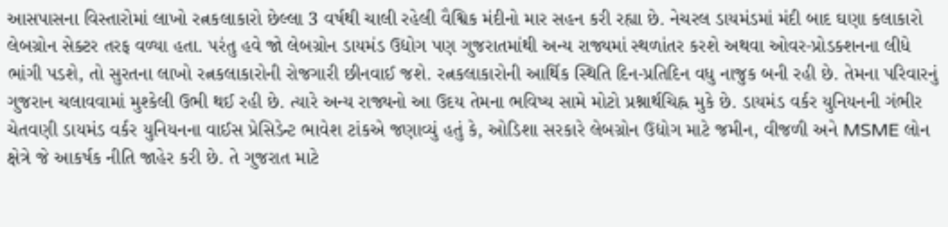આસપાસના વિસ્તારોમાં લાખો રત્નકલાકારો છેલ્લા 3 વર્ષથી ચાલી રહેલી વૈશ્વિક મંદીનો માર સહન કરી રહ્યા છે. નેચરલ ડાયમંડમાં મંદી બાદ ઘણા કલાકારો લેબગ્રોન સેક્ટર તરફ વળ્યા હતા. પરંતુ હવે જો લેબગ્રોન ડાયમંડ ઉદ્યોગ પણ ગુજરાતમાંથી અન્ય રાજ્યમાં સ્થળાંતર કરશે અથવા ઓવર-પ્રોડક્શનના લીધે ભાંગી પડશે, તો સુરતના લાખો રત્નકલાકારોની રોજગારી છીનવાઈ જશે. રત્નકલાકારોની આર્થિક સ્થિતિ દિન-પ્રતિદિન વધુ નાજુક બની રહી છે. તેમના પરિવારનું ગુજરાન ચલાવવામાં મુશ્કેલી ઉભી થઈ રહી છે. ત્યારે અન્ય રાજ્યનો આ ઉદય તેમના ભવિષ્ય સામે મોટો પ્રશ્નાર્થચિહ્ન મુકે છે. ડાયમંડ વર્કર યુનિયનની ગંભીર ચેતવણી ડાયમંડ વર્કર યુનિયનના વાઈસ પ્રેસિડેન્ટ ભાવેશ ટાંકએ જણાવ્યું હતું કે, ઓડિશા સરકારે લેબગ્રોન ઉદ્યોગ માટે જમીન, વીજળી અને MSME લોન ક્ષેત્રે જે આકર્ષક નીતિ જાહેર કરી છે. તે ગુજરાત માટે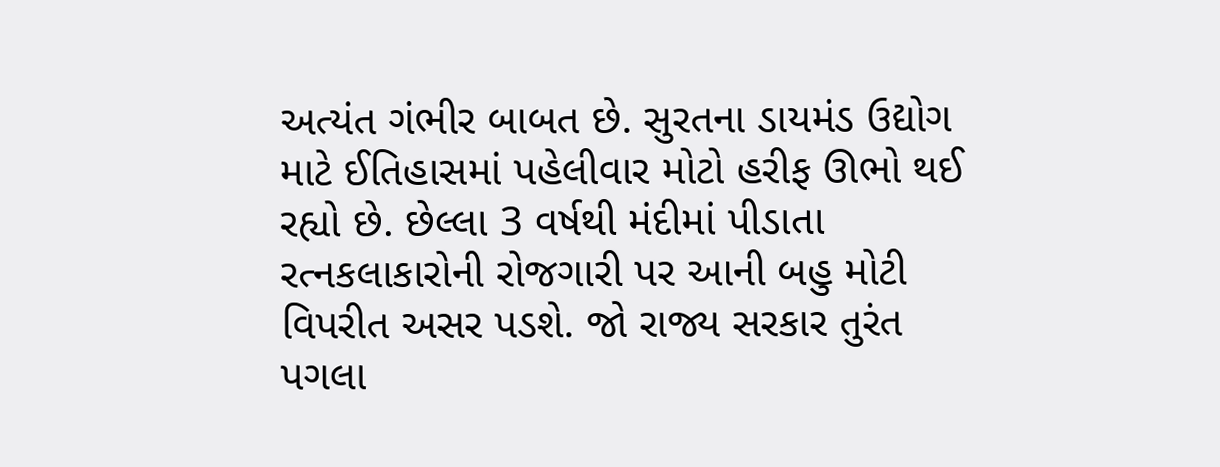અત્યંત ગંભીર બાબત છે. સુરતના ડાયમંડ ઉદ્યોગ માટે ઈતિહાસમાં પહેલીવાર મોટો હરીફ ઊભો થઈ રહ્યો છે. છેલ્લા 3 વર્ષથી મંદીમાં પીડાતા રત્નકલાકારોની રોજગારી પર આની બહુ મોટી વિપરીત અસર પડશે. જો રાજ્ય સરકાર તુરંત પગલા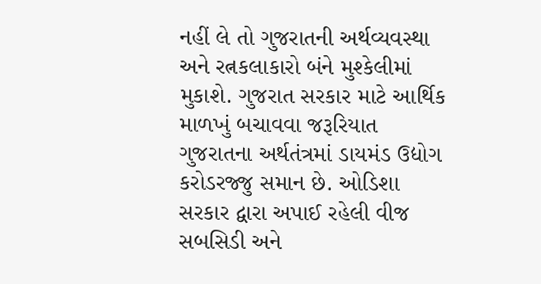નહીં લે તો ગુજરાતની અર્થવ્યવસ્થા અને રત્નકલાકારો બંને મુશ્કેલીમાં મુકાશે. ગુજરાત સરકાર માટે આર્થિક માળખું બચાવવા જરૂરિયાત ગુજરાતના અર્થતંત્રમાં ડાયમંડ ઉદ્યોગ કરોડરજ્જુ સમાન છે. ઓડિશા સરકાર દ્વારા અપાઈ રહેલી વીજ સબસિડી અને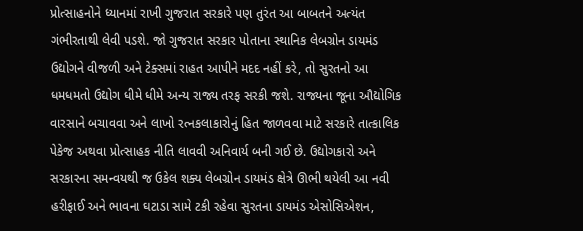પ્રોત્સાહનોને ધ્યાનમાં રાખી ગુજરાત સરકારે પણ તુરંત આ બાબતને અત્યંત ગંભીરતાથી લેવી પડશે. જો ગુજરાત સરકાર પોતાના સ્થાનિક લેબગ્રોન ડાયમંડ ઉદ્યોગને વીજળી અને ટેક્સમાં રાહત આપીને મદદ નહીં કરે, તો સુરતનો આ ધમધમતો ઉદ્યોગ ધીમે ધીમે અન્ય રાજ્ય તરફ સરકી જશે. રાજ્યના જૂના ઔદ્યોગિક વારસાને બચાવવા અને લાખો રત્નકલાકારોનું હિત જાળવવા માટે સરકારે તાત્કાલિક પેકેજ અથવા પ્રોત્સાહક નીતિ લાવવી અનિવાર્ય બની ગઈ છે. ઉદ્યોગકારો અને સરકારના સમન્વયથી જ ઉકેલ શક્ય લેબગ્રોન ડાયમંડ ક્ષેત્રે ઊભી થયેલી આ નવી હરીફાઈ અને ભાવના ઘટાડા સામે ટકી રહેવા સુરતના ડાયમંડ એસોસિએશન,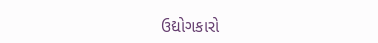ઉદ્યોગકારો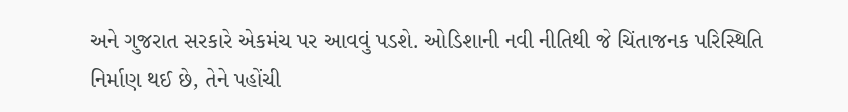અને ગુજરાત સરકારે એકમંચ પર આવવું પડશે. ઓડિશાની નવી નીતિથી જે ચિંતાજનક પરિસ્થિતિ નિર્માણ થઈ છે, તેને પહોંચી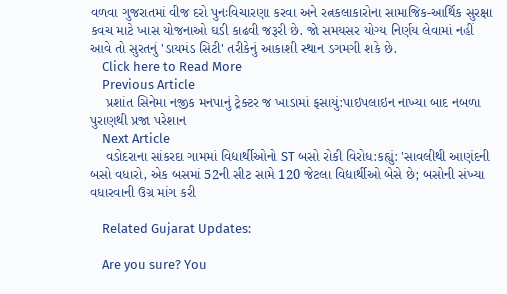વળવા ગુજરાતમાં વીજ દરો પુનઃવિચારણા કરવા અને રત્નકલાકારોના સામાજિક-આર્થિક સુરક્ષા કવચ માટે ખાસ યોજનાઓ ઘડી કાઢવી જરૂરી છે. જો સમયસર યોગ્ય નિર્ણય લેવામાં નહીં આવે તો સુરતનું 'ડાયમંડ સિટી' તરીકેનું આકાશી સ્થાન ડગમગી શકે છે.
    Click here to Read More
    Previous Article
    પ્રશાંત સિનેમા નજીક મનપાનું ટ્રેક્ટર જ ખાડામાં ફસાયું:પાઇપલાઇન નાખ્યા બાદ નબળા પુરાણથી પ્રજા પરેશાન
    Next Article
    વડોદરાના સાંકરદા ગામમાં વિદ્યાર્થીઓનો ST બસો રોકી વિરોધ:કહ્યું: 'સાવલીથી આણંદની બસો વધારો, એક બસમાં 52ની સીટ સામે 120 જેટલા વિદ્યાર્થીઓ બેસે છે; બસોની સંખ્યા વધારવાની ઉગ્ર માંગ કરી

    Related Gujarat Updates:

    Are you sure? You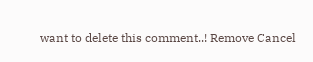want to delete this comment..! Remove Cancel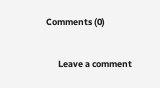Comments (0)

      Leave a comment